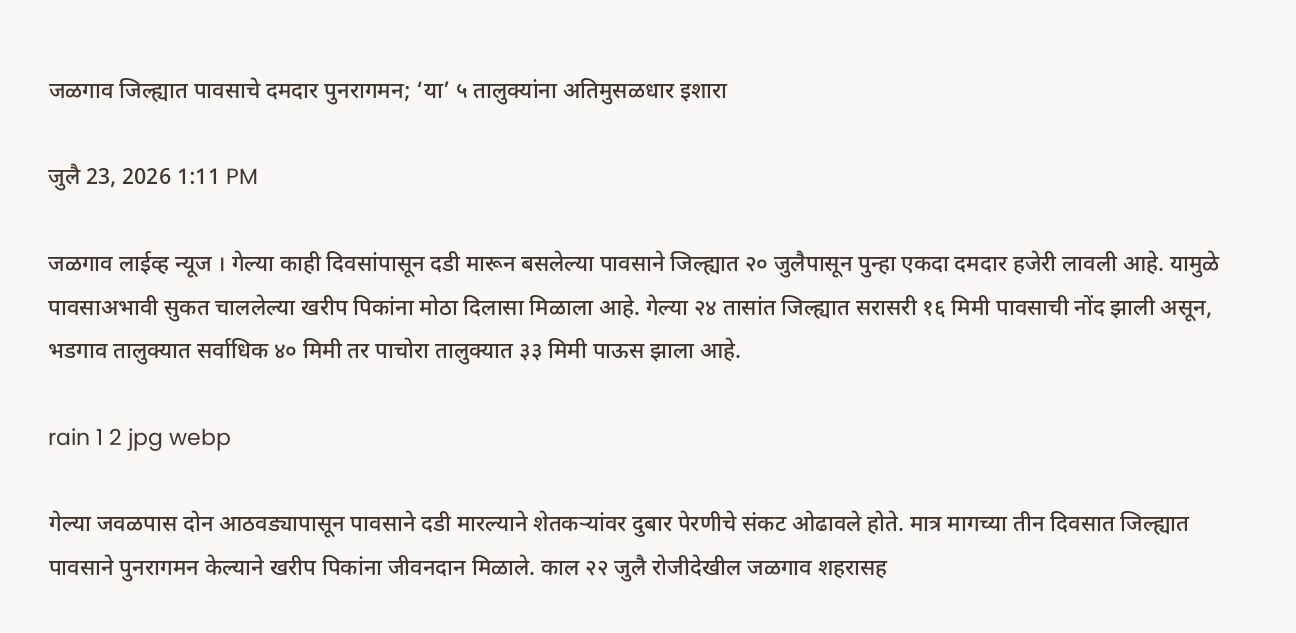जळगाव जिल्ह्यात पावसाचे दमदार पुनरागमन; ‘या’ ५ तालुक्यांना अतिमुसळधार इशारा

जुलै 23, 2026 1:11 PM

जळगाव लाईव्ह न्यूज । गेल्या काही दिवसांपासून दडी मारून बसलेल्या पावसाने जिल्ह्यात २० जुलैपासून पुन्हा एकदा दमदार हजेरी लावली आहे. यामुळे पावसाअभावी सुकत चाललेल्या खरीप पिकांना मोठा दिलासा मिळाला आहे. गेल्या २४ तासांत जिल्ह्यात सरासरी १६ मिमी पावसाची नोंद झाली असून, भडगाव तालुक्यात सर्वाधिक ४० मिमी तर पाचोरा तालुक्यात ३३ मिमी पाऊस झाला आहे.

rain 1 2 jpg webp

गेल्या जवळपास दोन आठवड्यापासून पावसाने दडी मारल्याने शेतकऱ्यांवर दुबार पेरणीचे संकट ओढावले होते. मात्र मागच्या तीन दिवसात जिल्ह्यात पावसाने पुनरागमन केल्याने खरीप पिकांना जीवनदान मिळाले. काल २२ जुलै रोजीदेखील जळगाव शहरासह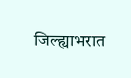जिल्ह्याभरात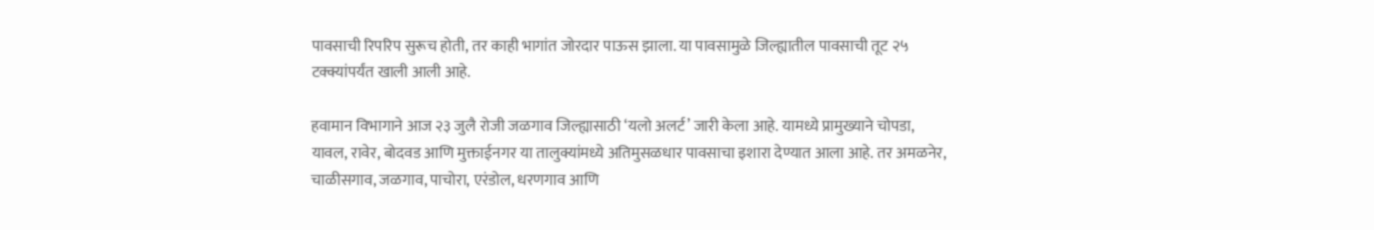पावसाची रिपरिप सुरूच होती, तर काही भागांत जोरदार पाऊस झाला. या पावसामुळे जिल्ह्यातील पावसाची तूट २५ टक्क्यांपर्यंत खाली आली आहे.

हवामान विभागाने आज २३ जुलै रोजी जळगाव जिल्ह्यासाठी ‘यलो अलर्ट’ जारी केला आहे. यामध्ये प्रामुख्याने चोपडा, यावल, रावेर, बोदवड आणि मुक्ताईनगर या तालुक्यांमध्ये अतिमुसळधार पावसाचा इशारा देण्यात आला आहे. तर अमळनेर, चाळीसगाव, जळगाव, पाचोरा, एरंडोल, धरणगाव आणि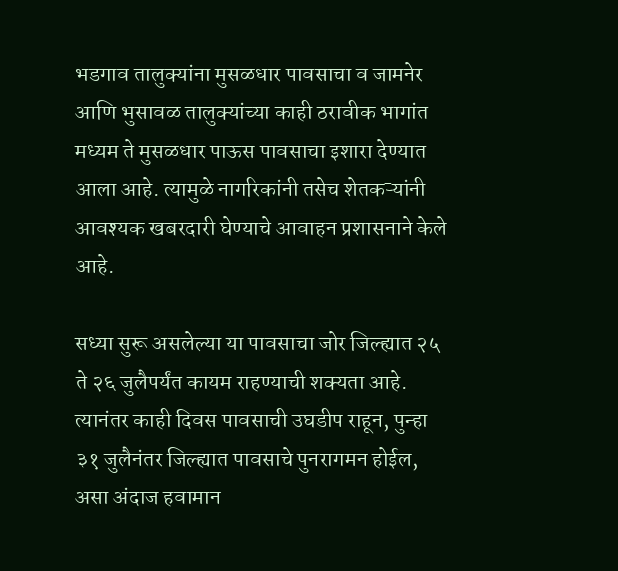भडगाव तालुक्यांना मुसळधार पावसाचा व जामनेर आणि भुसावळ तालुक्यांच्या काही ठरावीक भागांत मध्यम ते मुसळधार पाऊस पावसाचा इशारा देण्यात आला आहे. त्यामुळे नागरिकांनी तसेच शेतकऱ्यांनी आवश्यक खबरदारी घेण्याचे आवाहन प्रशासनाने केले आहे.

सध्या सुरू असलेल्या या पावसाचा जोर जिल्ह्यात २५ ते २६ जुलैपर्यंत कायम राहण्याची शक्यता आहे. त्यानंतर काही दिवस पावसाची उघडीप राहून, पुन्हा ३१ जुलैनंतर जिल्ह्यात पावसाचे पुनरागमन होईल, असा अंदाज हवामान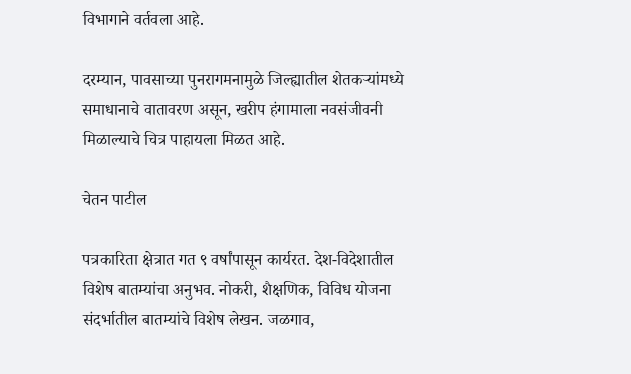विभागाने वर्तवला आहे.

दरम्यान, पावसाच्या पुनरागमनामुळे जिल्ह्यातील शेतकऱ्यांमध्ये समाधानाचे वातावरण असून, खरीप हंगामाला नवसंजीवनी मिळाल्याचे चित्र पाहायला मिळत आहे.

चेतन पाटील

पत्रकारिता क्षेत्रात गत ९ वर्षांपासून कार्यरत. देश-विदेशातील विशेष बातम्यांचा अनुभव. नोकरी, शैक्षणिक, विविध योजना संदर्भातील बातम्यांचे विशेष लेखन. जळगाव,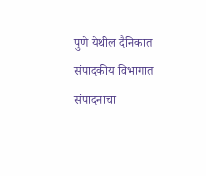पुणे येथील दैनिकात संपादकीय विभागात संपादनाचा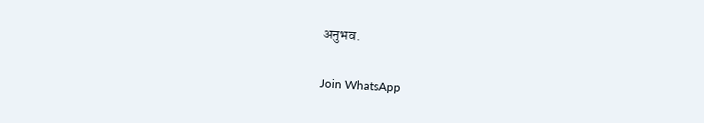अनुभव.

Join WhatsApp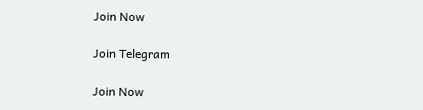Join Now

Join Telegram

Join Now